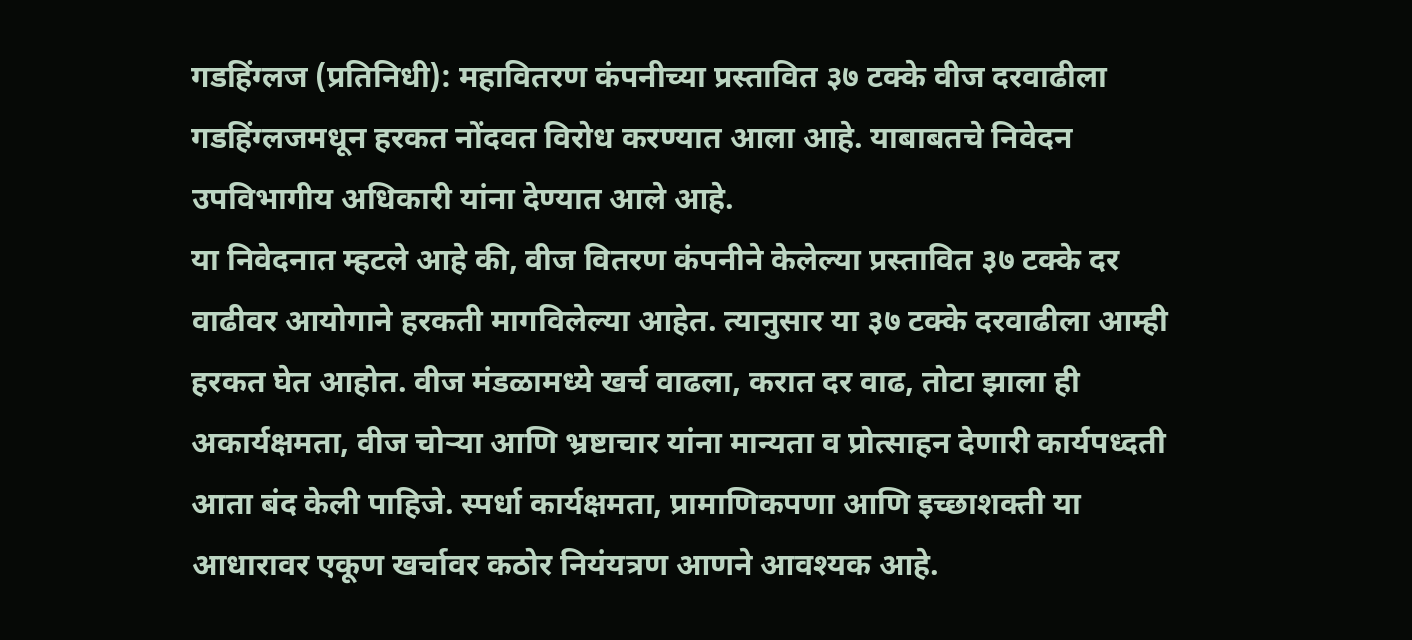गडहिंग्लज (प्रतिनिधी): महावितरण कंपनीच्या प्रस्तावित ३७ टक्के वीज दरवाढीला गडहिंग्लजमधून हरकत नोंदवत विरोध करण्यात आला आहे. याबाबतचे निवेदन उपविभागीय अधिकारी यांना देण्यात आले आहे.
या निवेदनात म्हटले आहे की, वीज वितरण कंपनीने केलेल्या प्रस्तावित ३७ टक्के दर वाढीवर आयोगाने हरकती मागविलेल्या आहेत. त्यानुसार या ३७ टक्के दरवाढीला आम्ही हरकत घेत आहोत. वीज मंडळामध्ये खर्च वाढला, करात दर वाढ, तोटा झाला ही अकार्यक्षमता, वीज चोऱ्या आणि भ्रष्टाचार यांना मान्यता व प्रोत्साहन देणारी कार्यपध्दती आता बंद केली पाहिजे. स्पर्धा कार्यक्षमता, प्रामाणिकपणा आणि इच्छाशक्ती या आधारावर एकूण खर्चावर कठोर नियंयत्रण आणने आवश्यक आहे.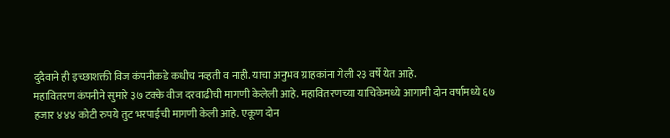दुदैवाने ही इच्छाशक्ती विज कंपनीकडे कधीच नव्हती व नाही. याचा अनुभव ग्राहकांना गेली २३ वर्षे येत आहे.
महावितरण कंपनीने सुमारे ३७ टक्के वीज दरवाढीची मागणी केलेली आहे. महावितरणच्या याचिकेमध्ये आगामी दोन वर्षामध्ये ६७ हजार ४४४ कोटी रुपये तुट भरपाईची मागणी केली आहे. एकूण दोन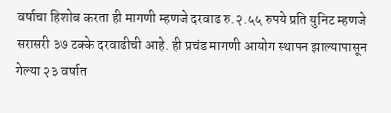वर्षाचा हिशोब करता ही मागणी म्हणजे दरवाढ रु.२.५५ रुपये प्रति युनिट म्हणजे सरासरी ३७ टक्के दरवाढीची आहे. ही प्रचंड मागणी आयोग स्थापन झाल्यापासून गेल्या २३ वर्षात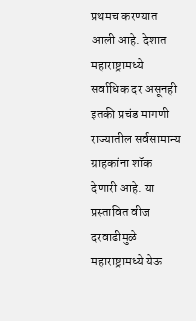प्रथमच करण्यात आली आहे. देशात महाराष्ट्रामध्ये सर्वाधिक दर असूनही इतकी प्रचंड मागणी राज्यातील सर्वसामान्य ग्राहकांना शॉक देणारी आहे. या प्रस्तावित वीज दरवाढीमुळे महाराष्ट्रामध्ये येऊ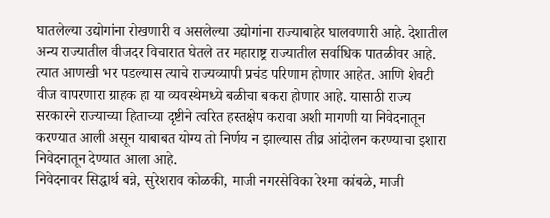घातलेल्या उद्योगांना रोखणारी व असलेल्या उद्योगांना राज्याबाहेर घालवणारी आहे. देशातील अन्य राज्यातील वीजदर विचारात घेतले तर महाराष्ट्र राज्यातील सर्वाधिक पातळीवर आहे. त्यात आणखी भर पडल्यास त्याचे राज्यव्यापी प्रचंड परिणाम होणार आहेत. आणि शेवटी वीज वापरणारा ग्राहक हा या व्यवस्थेमध्ये बळीचा बकरा होणार आहे. यासाठी राज्य सरकारने राज्याच्या हिताच्या दृष्टीने त्वरित हस्तक्षेप करावा अशी मागणी या निवेदनातून करण्यात आली असून याबाबत योग्य तो निर्णय न झाल्यास तीव्र आंदोलन करण्याचा इशारा निवेदनातून देण्यात आला आहे.
निवेदनावर सिद्धार्थ बन्ने, सुरेशराव कोळकी, माजी नगरसेविका रेश्मा कांबळे, माजी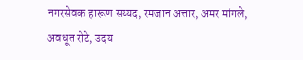नगरसेवक हारूण सय्यद, रमजान अत्तार, अमर मांगले, अवधूत रोटे, उदय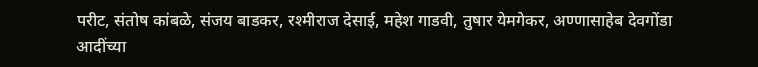परीट, संतोष कांबळे, संजय बाडकर, रश्मीराज देसाई, महेश गाडवी, तुषार येमगेकर, अण्णासाहेब देवगोंडा आदींच्या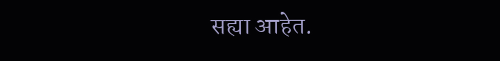सह्या आहेत.